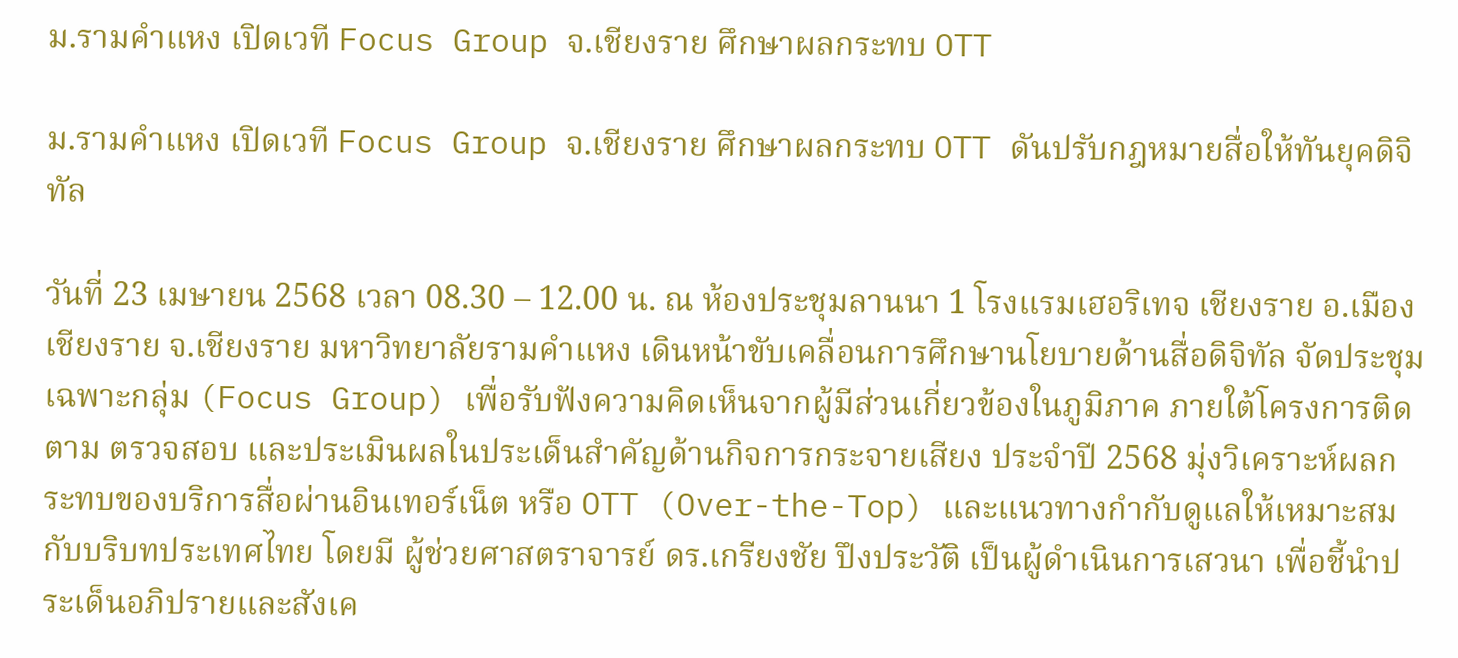ม.รามคำแหง เปิดเวที Focus Group จ.เชียงราย ศึกษาผลกระทบ OTT

ม.รามคำแหง เปิดเวที Focus Group จ.เชียงราย ศึกษาผลกระทบ OTT ดันปรับกฎหมายสื่อให้ทันยุคดิจิทัล

วันที่ 23 เมษายน 2568 เวลา 08.30 – 12.00 น. ณ ห้องประชุมลานนา 1 โรงแรมเฮอริเทจ เชียงราย อ.เมืองเชียงราย จ.เชียงราย มหาวิทยาลัยรามคำแหง เดินหน้าขับเคลื่อนการศึกษานโยบายด้านสื่อดิจิทัล จัดประชุมเฉพาะกลุ่ม (Focus Group) เพื่อรับฟังความคิดเห็นจากผู้มีส่วนเกี่ยวข้องในภูมิภาค ภายใต้โครงการติดตาม ตรวจสอบ และประเมินผลในประเด็นสำคัญด้านกิจการกระจายเสียง ประจำปี 2568 มุ่งวิเคราะห์ผลกระทบของบริการสื่อผ่านอินเทอร์เน็ต หรือ OTT (Over-the-Top) และแนวทางกำกับดูแลให้เหมาะสมกับบริบทประเทศไทย โดยมี ผู้ช่วยศาสตราจารย์ ดร.เกรียงชัย ปึงประวัติ เป็นผู้ดำเนินการเสวนา เพื่อชี้นำประเด็นอภิปรายและสังเค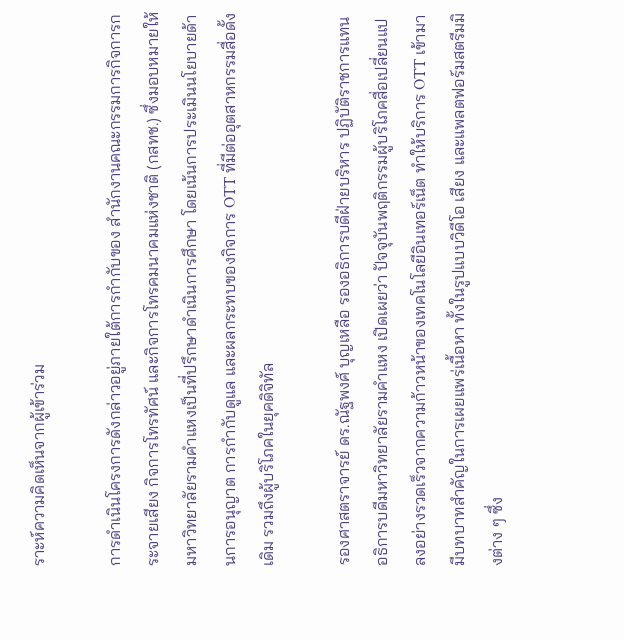ราะห์ความคิดเห็นจากผู้เข้าร่วม

การดำเนินโครงการดังกล่าวอยู่ภายใต้การกำกับของ สำนักงานคณะกรรมการกิจการกระจายเสียง กิจการโทรทัศน์ และกิจการโทรคมนาคมแห่งชาติ (กสทช.) ซึ่งมอบหมายให้มหาวิทยาลัยรามคำแหงเป็นที่ปรึกษาดำเนินการศึกษา โดยเน้นการประเมินนโยบายด้านการอนุญาต การกำกับดูแล และผลกระทบของกิจการ OTT ที่มีต่ออุตสาหกรรมสื่อดั้งเดิม รวมถึงผู้บริโภคในยุคดิจิทัล

รองศาสตราจารย์ ดร.ณัฐพงศ์ บุญเหลือ รองอธิการบดีฝ่ายบริหาร ปฏิบัติราชการแทนอธิการบดีมหาวิทยาลัยรามคำแหง เปิดเผยว่า ปัจจุบันพฤติกรรมผู้บริโภคสื่อเปลี่ยนแปลงอย่างรวดเร็วจากความก้าวหน้าของเทคโนโลยีอินเทอร์เน็ต ทำให้บริการ OTT เข้ามามีบทบาทสำคัญในการเผยแพร่เนื้อหา ทั้งในรูปแบบวิดีโอ เสียง และแพลตฟอร์มสตรีมมิงต่าง ๆ ซึ่ง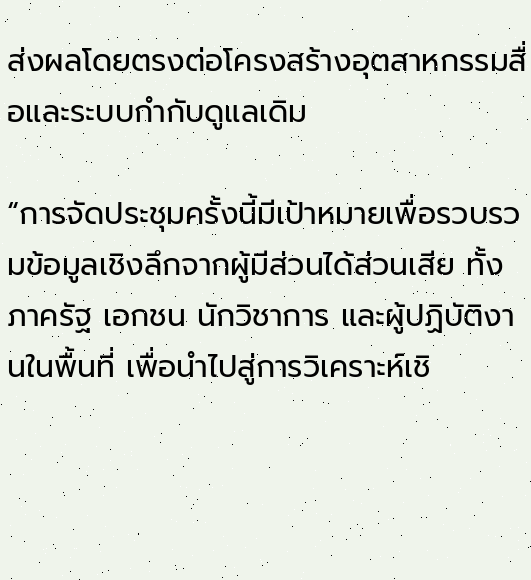ส่งผลโดยตรงต่อโครงสร้างอุตสาหกรรมสื่อและระบบกำกับดูแลเดิม

“การจัดประชุมครั้งนี้มีเป้าหมายเพื่อรวบรวมข้อมูลเชิงลึกจากผู้มีส่วนได้ส่วนเสีย ทั้งภาครัฐ เอกชน นักวิชาการ และผู้ปฏิบัติงานในพื้นที่ เพื่อนำไปสู่การวิเคราะห์เชิ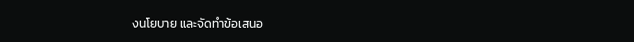งนโยบาย และจัดทำข้อเสนอ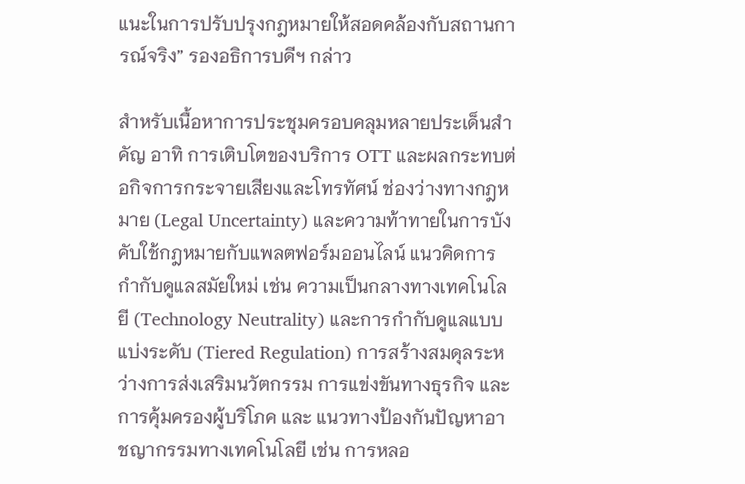แนะในการปรับปรุงกฎหมายให้สอดคล้องกับสถานการณ์จริง” รองอธิการบดีฯ กล่าว

สำหรับเนื้อหาการประชุมครอบคลุมหลายประเด็นสำคัญ อาทิ การเติบโตของบริการ OTT และผลกระทบต่อกิจการกระจายเสียงและโทรทัศน์ ช่องว่างทางกฎหมาย (Legal Uncertainty) และความท้าทายในการบังคับใช้กฎหมายกับแพลตฟอร์มออนไลน์ แนวคิดการกำกับดูแลสมัยใหม่ เช่น ความเป็นกลางทางเทคโนโลยี (Technology Neutrality) และการกำกับดูแลแบบแบ่งระดับ (Tiered Regulation) การสร้างสมดุลระหว่างการส่งเสริมนวัตกรรม การแข่งขันทางธุรกิจ และการคุ้มครองผู้บริโภค และ แนวทางป้องกันปัญหาอาชญากรรมทางเทคโนโลยี เช่น การหลอ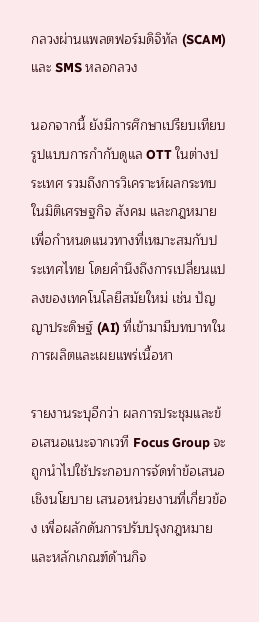กลวงผ่านแพลตฟอร์มดิจิทัล (SCAM) และ SMS หลอกลวง

นอกจากนี้ ยังมีการศึกษาเปรียบเทียบรูปแบบการกำกับดูแล OTT ในต่างประเทศ รวมถึงการวิเคราะห์ผลกระทบในมิติเศรษฐกิจ สังคม และกฎหมาย เพื่อกำหนดแนวทางที่เหมาะสมกับประเทศไทย โดยคำนึงถึงการเปลี่ยนแปลงของเทคโนโลยีสมัยใหม่ เช่น ปัญญาประดิษฐ์ (AI) ที่เข้ามามีบทบาทในการผลิตและเผยแพร่เนื้อหา

รายงานระบุอีกว่า ผลการประชุมและข้อเสนอแนะจากเวที Focus Group จะถูกนำไปใช้ประกอบการจัดทำข้อเสนอเชิงนโยบาย เสนอหน่วยงานที่เกี่ยวข้อง เพื่อผลักดันการปรับปรุงกฎหมายและหลักเกณฑ์ด้านกิจ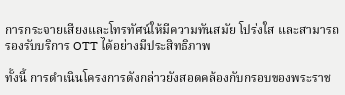การกระจายเสียงและโทรทัศน์ให้มีความทันสมัย โปร่งใส และสามารถรองรับบริการ OTT ได้อย่างมีประสิทธิภาพ

ทั้งนี้ การดำเนินโครงการดังกล่าวยังสอดคล้องกับกรอบของพระราช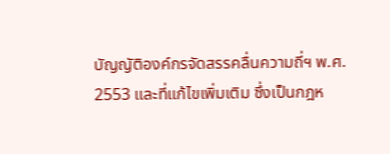บัญญัติองค์กรจัดสรรคลื่นความถี่ฯ พ.ศ. 2553 และที่แก้ไขเพิ่มเติม ซึ่งเป็นกฎห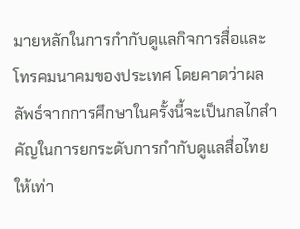มายหลักในการกำกับดูแลกิจการสื่อและโทรคมนาคมของประเทศ โดยคาดว่าผลลัพธ์จากการศึกษาในครั้งนี้จะเป็นกลไกสำคัญในการยกระดับการกำกับดูแลสื่อไทยให้เท่า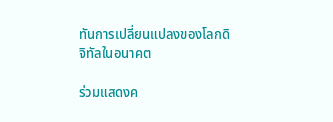ทันการเปลี่ยนแปลงของโลกดิจิทัลในอนาคต

ร่วมแสดงค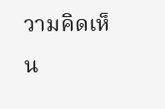วามคิดเห็น